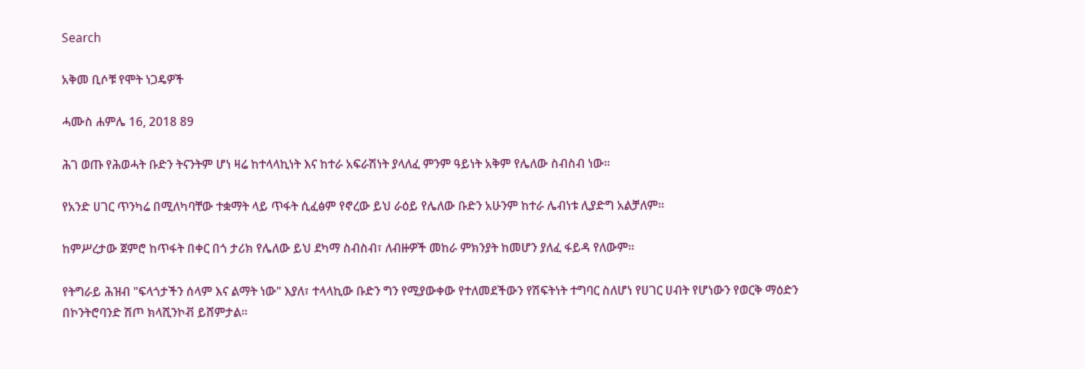Search

አቅመ ቢሶቹ የሞት ነጋዴዎች

ሓሙስ ሐምሌ 16, 2018 89

ሕገ ወጡ የሕወሓት ቡድን ትናንትም ሆነ ዛሬ ከተላላኪነት እና ከተራ አፍራሽነት ያላለፈ ምንም ዓይነት አቅም የሌለው ስብስብ ነው።

የአንድ ሀገር ጥንካሬ በሚለካባቸው ተቋማት ላይ ጥፋት ሲፈፅም የኖረው ይህ ራዕይ የሌለው ቡድን አሁንም ከተራ ሌብነቱ ሊያድግ አልቻለም።

ከምሥረታው ጀምሮ ከጥፋት በቀር በጎ ታሪክ የሌለው ይህ ደካማ ስብስብ፣ ለብዙዎች መከራ ምክንያት ከመሆን ያለፈ ፋይዳ የለውም።

የትግራይ ሕዝብ "ፍላጎታችን ሰላም እና ልማት ነው" እያለ፣ ተላላኪው ቡድን ግን የሚያውቀው የተለመደችውን የሽፍትነት ተግባር ስለሆነ የሀገር ሀብት የሆነውን የወርቅ ማዕድን በኮንትሮባንድ ሽጦ ክላሺንኮቭ ይሸምታል።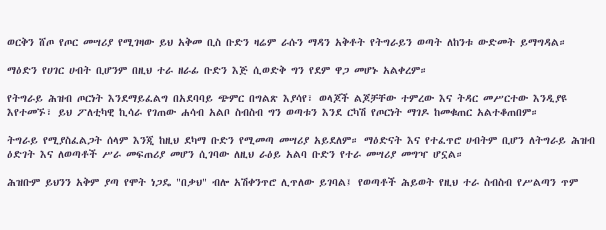ወርቅን ሸጦ የጦር መሣሪያ የሚገዛው ይህ አቅመ ቢስ ቡድን ዛሬም ራሱን ማዳን አቅቶት የትግራይን ወጣት ለከንቱ ውድመት ይማግዳል።

ማዕድን የሀገር ሀብት ቢሆንም በዚህ ተራ ዘራፊ ቡድን እጅ ሲወድቅ ግን የደም ዋጋ መሆኑ አልቀረም።

የትግራይ ሕዝብ ጦርነት እንደማይፈልግ በአደባባይ ጭምር በግልጽ እያሳየ፣ ወላጆች ልጆቻቸው ተምረው እና ትዳር መሥርተው እንዲያዩ እየተመኙ፣ ይህ ፖለቲካዊ ኪሳራ የገጠው ሐሳብ አልቦ ስብስብ ግን ወጣቱን እንደ ርካሽ የጦርነት ማገዶ ከመቁጠር አልተቆጠበም።

ትግራይ የሚያስፈልጋት ሰላም እንጂ ከዚህ ደካማ ቡድን የሚመጣ መሣሪያ አይደለም። ማዕድናት እና የተፈጥሮ ሀብትም ቢሆን ለትግራይ ሕዝብ ዕድገት እና ለወጣቶች ሥራ መፍጠሪያ መሆን ሲገባው ለዚህ ራዕይ አልባ ቡድን የተራ መሣሪያ መግዣ ሆኗል።

ሕዝቡም ይህንን አቅም ያጣ የሞት ነጋዴ "በቃህ" ብሎ አሽቀንጥሮ ሊጥለው ይገባል፤ የወጣቶች ሕይወት የዚህ ተራ ስብስብ የሥልጣን ጥም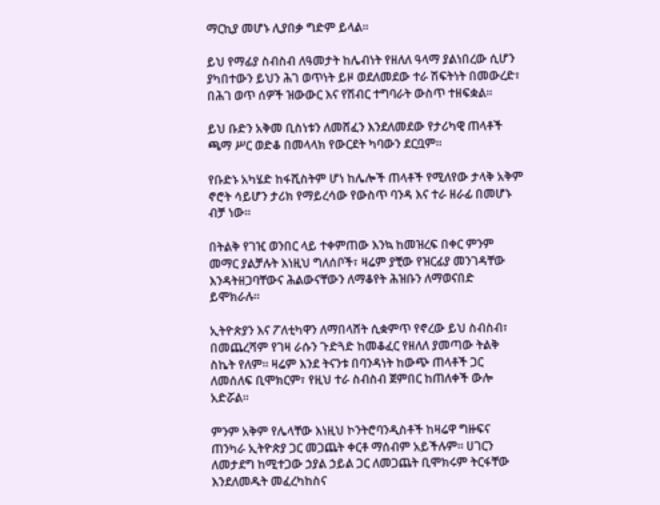ማርኪያ መሆኑ ሊያበቃ ግድም ይላል።

ይህ የማፊያ ስብስብ ለዓመታት ከሌብነት የዘለለ ዓላማ ያልነበረው ሲሆን ያካበተውን ይህን ሕገ ወጥነት ይዞ ወደለመደው ተራ ሽፍትነት በመውረድ፣ በሕገ ወጥ ሰዎች ዝውውር እና የሽብር ተግባራት ውስጥ ተዘፍቋል።

ይህ ቡድን አቅመ ቢስነቱን ለመሸፈን እንደለመደው የታሪካዊ ጠላቶች ጫማ ሥር ወድቆ በመላላክ የውርደት ካባውን ደርቧም።

የቡድኑ አካሄድ ከፋሺስትም ሆነ ከሌሎች ጠላቶች የሚለየው ታላቅ አቅም ኖሮት ሳይሆን ታሪክ የማይረሳው የውስጥ ባንዳ እና ተራ ዘራፊ በመሆኑ ብቻ ነው።

በትልቅ የገዢ ወንበር ላይ ተቀምጠው እንኳ ከመዝረፍ በቀር ምንም መማር ያልቻሉት እነዚህ ግለሰቦች፣ ዛሬም ያቺው የዝርፊያ መንገዳቸው እንዳትዘጋባቸውና ሕልውናቸውን ለማቆየት ሕዝቡን ለማወናበድ ይሞክራሉ።

ኢትዮጵያን እና ፖለቲካዋን ለማበላሸት ሲቋምጥ የኖረው ይህ ስብስብ፣ በመጨረሻም የገዛ ራሱን ጉድጓድ ከመቆፈር የዘለለ ያመጣው ትልቅ ስኬት የለም። ዛሬም እንደ ትናንቱ በባንዳነት ከውጭ ጠላቶች ጋር ለመሰለፍ ቢሞክርም፣ የዚህ ተራ ስብስብ ጀምበር ከጠለቀች ውሎ አድሯል።

ምንም አቅም የሌላቸው እነዚህ ኮንትሮባንዲስቶች ከዛሬዋ ግዙፍና ጠንካራ ኢትዮጵያ ጋር መጋጨት ቀርቶ ማሰብም አይችሉም። ሀገርን ለመታደግ ከሚተጋው ኃያል ኃይል ጋር ለመጋጨት ቢሞክሩም ትርፋቸው እንደለመዱት መፈረካከስና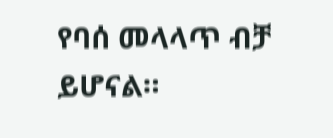የባሰ መላላጥ ብቻ ይሆናል።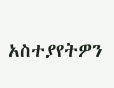አስተያየትዎን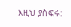እዚህ ያስፍሩ: